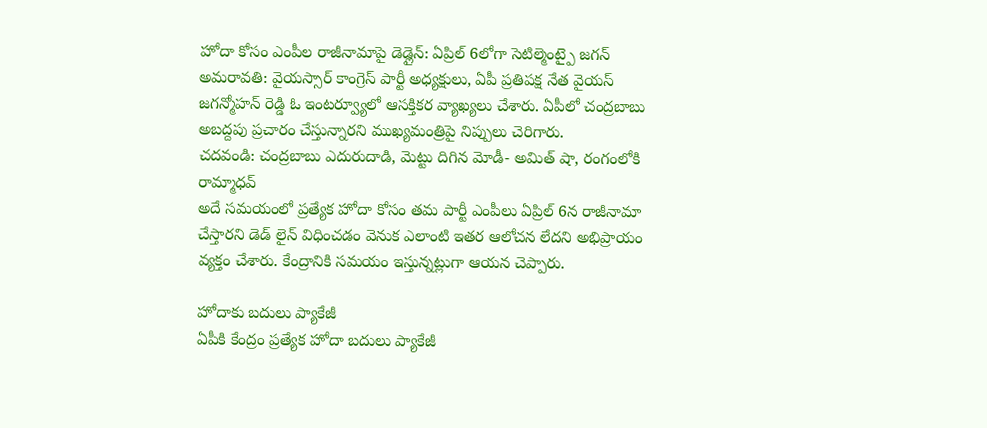హోదా కోసం ఎంపీల రాజీనామాపై డెడ్లైన్: ఏప్రిల్ 6లోగా సెటిల్మెంట్పై జగన్
అమరావతి: వైయస్సార్ కాంగ్రెస్ పార్టీ అధ్యక్షులు, ఏపీ ప్రతిపక్ష నేత వైయస్ జగన్మోహన్ రెడ్డి ఓ ఇంటర్వ్యూలో ఆసక్తికర వ్యాఖ్యలు చేశారు. ఏపీలో చంద్రబాబు అబద్దపు ప్రచారం చేస్తున్నారని ముఖ్యమంత్రిపై నిప్పులు చెరిగారు.
చదవండి: చంద్రబాబు ఎదురుదాడి, మెట్టు దిగిన మోడీ- అమిత్ షా, రంగంలోకి రామ్మాధవ్
అదే సమయంలో ప్రత్యేక హోదా కోసం తమ పార్టీ ఎంపీలు ఏప్రిల్ 6న రాజీనామా చేస్తారని డెడ్ లైన్ విధించడం వెనుక ఎలాంటి ఇతర ఆలోచన లేదని అభిప్రాయం వ్యక్తం చేశారు. కేంద్రానికి సమయం ఇస్తున్నట్లుగా ఆయన చెప్పారు.

హోదాకు బదులు ప్యాకేజీ
ఏపీకి కేంద్రం ప్రత్యేక హోదా బదులు ప్యాకేజీ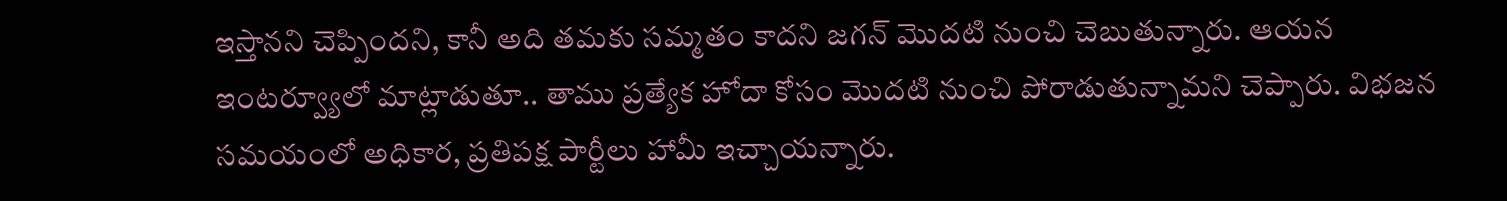ఇస్తానని చెప్పిందని, కానీ అది తమకు సమ్మతం కాదని జగన్ మొదటి నుంచి చెబుతున్నారు. ఆయన ఇంటర్వ్యూలో మాట్లాడుతూ.. తాము ప్రత్యేక హోదా కోసం మొదటి నుంచి పోరాడుతున్నామని చెప్పారు. విభజన సమయంలో అధికార, ప్రతిపక్ష పార్టీలు హామీ ఇచ్చాయన్నారు.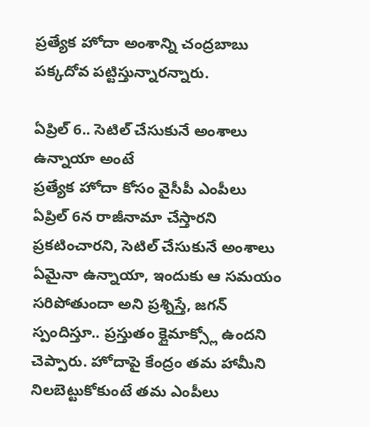ప్రత్యేక హోదా అంశాన్ని చంద్రబాబు పక్కదోవ పట్టిస్తున్నారన్నారు.

ఏప్రిల్ 6.. సెటిల్ చేసుకునే అంశాలు ఉన్నాయా అంటే
ప్రత్యేక హోదా కోసం వైసీపీ ఎంపీలు ఏప్రిల్ 6న రాజీనామా చేస్తారని ప్రకటించారని, సెటిల్ చేసుకునే అంశాలు ఏమైనా ఉన్నాయా, ఇందుకు ఆ సమయం సరిపోతుందా అని ప్రశ్నిస్తే, జగన్ స్పందిస్తూ.. ప్రస్తుతం క్లైమాక్స్లో ఉందని చెప్పారు. హోదాపై కేంద్రం తమ హామీని నిలబెట్టుకోకుంటే తమ ఎంపీలు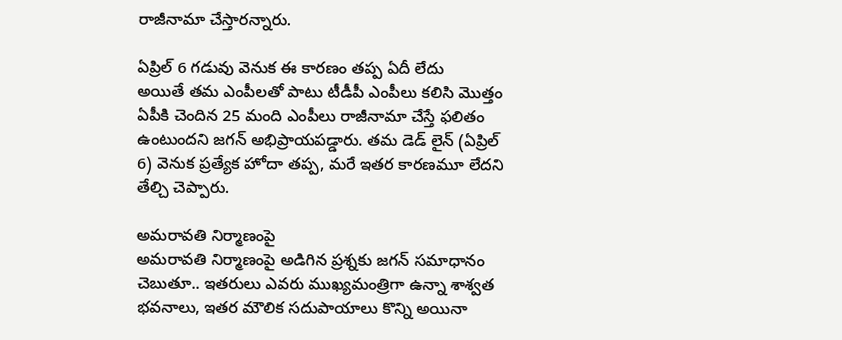రాజీనామా చేస్తారన్నారు.

ఏప్రిల్ 6 గడువు వెనుక ఈ కారణం తప్ప ఏదీ లేదు
అయితే తమ ఎంపీలతో పాటు టీడీపీ ఎంపీలు కలిసి మొత్తం ఏపీకి చెందిన 25 మంది ఎంపీలు రాజీనామా చేస్తే ఫలితం ఉంటుందని జగన్ అభిప్రాయపడ్డారు. తమ డెడ్ లైన్ (ఏప్రిల్ 6) వెనుక ప్రత్యేక హోదా తప్ప, మరే ఇతర కారణమూ లేదని తేల్చి చెప్పారు.

అమరావతి నిర్మాణంపై
అమరావతి నిర్మాణంపై అడిగిన ప్రశ్నకు జగన్ సమాధానం చెబుతూ.. ఇతరులు ఎవరు ముఖ్యమంత్రిగా ఉన్నా శాశ్వత భవనాలు, ఇతర మౌలిక సదుపాయాలు కొన్ని అయినా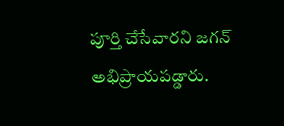పూర్తి చేసేవారని జగన్ అభిప్రాయపడ్డారు.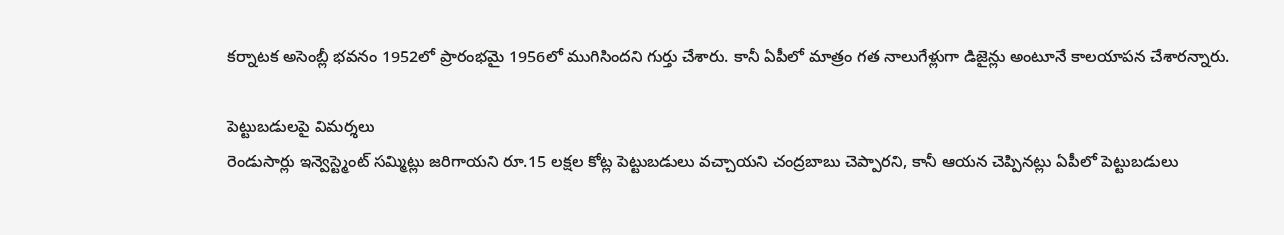కర్నాటక అసెంబ్లీ భవనం 1952లో ప్రారంభమై 1956లో ముగిసిందని గుర్తు చేశారు. కానీ ఏపీలో మాత్రం గత నాలుగేళ్లుగా డిజైన్లు అంటూనే కాలయాపన చేశారన్నారు.

పెట్టుబడులపై విమర్శలు
రెండుసార్లు ఇన్వెస్ట్మెంట్ సమ్మిట్లు జరిగాయని రూ.15 లక్షల కోట్ల పెట్టుబడులు వచ్చాయని చంద్రబాబు చెప్పారని, కానీ ఆయన చెప్పినట్లు ఏపీలో పెట్టుబడులు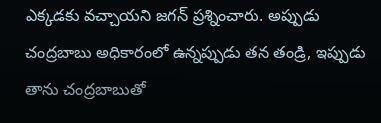ఎక్కడకు వచ్చాయని జగన్ ప్రశ్నించారు. అప్పుడు చంద్రబాబు అధికారంలో ఉన్నప్పుడు తన తండ్రి, ఇప్పుడు తాను చంద్రబాబుతో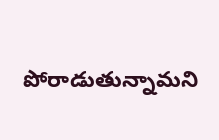పోరాడుతున్నామని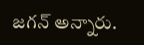జగన్ అన్నారు.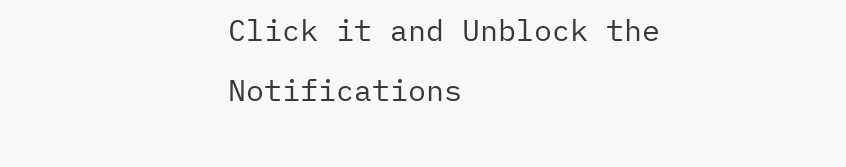Click it and Unblock the Notifications